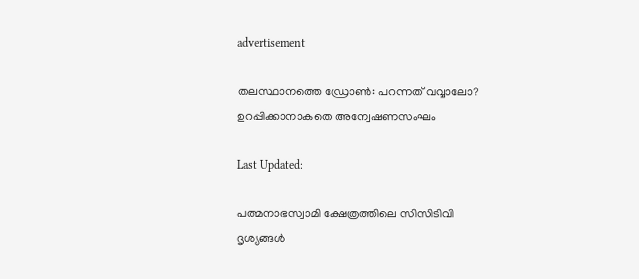advertisement

തലസ്ഥാനത്തെ ഡ്രോൺ: പറന്നത് വവ്വാലോ? ഉറപ്പിക്കാനാകതെ അന്വേഷണസംഘം

Last Updated:

പത്മനാഭസ്വാമി ക്ഷേത്രത്തിലെ സിസിടിവി ദൃശ്യങ്ങൾ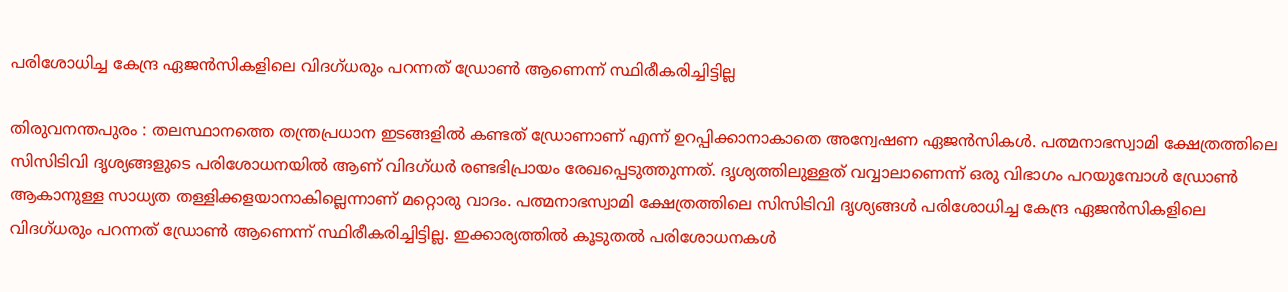പരിശോധിച്ച കേന്ദ്ര ഏജൻസികളിലെ വിദഗ്ധരും പറന്നത് ഡ്രോൺ ആണെന്ന് സ്ഥിരീകരിച്ചിട്ടില്ല

തിരുവനന്തപുരം : തലസ്ഥാനത്തെ തന്ത്രപ്രധാന ഇടങ്ങളിൽ കണ്ടത് ഡ്രോണാണ് എന്ന് ഉറപ്പിക്കാനാകാതെ അന്വേഷണ ഏജൻസികൾ. പത്മനാഭസ്വാമി ക്ഷേത്രത്തിലെ സിസിടിവി ദൃശ്യങ്ങളുടെ പരിശോധനയിൽ ആണ് വിദഗ്ധർ രണ്ടഭിപ്രായം രേഖപ്പെടുത്തുന്നത്. ദൃശ്യത്തിലുള്ളത് വവ്വാലാണെന്ന് ഒരു വിഭാഗം പറയുമ്പോൾ ഡ്രോൺ ആകാനുള്ള സാധ്യത തള്ളിക്കളയാനാകില്ലെന്നാണ് മറ്റൊരു വാദം. പത്മനാഭസ്വാമി ക്ഷേത്രത്തിലെ സിസിടിവി ദൃശ്യങ്ങൾ പരിശോധിച്ച കേന്ദ്ര ഏജൻസികളിലെ വിദഗ്ധരും പറന്നത് ഡ്രോൺ ആണെന്ന് സ്ഥിരീകരിച്ചിട്ടില്ല. ഇക്കാര്യത്തിൽ കൂടുതൽ പരിശോധനകൾ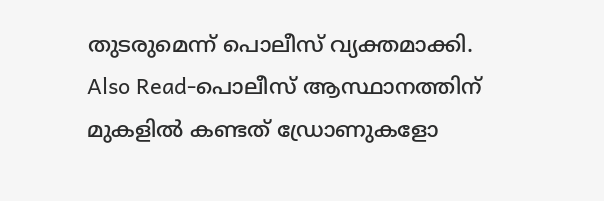തുടരുമെന്ന് പൊലീസ് വ്യക്തമാക്കി.
Also Read-പൊലീസ് ആസ്ഥാനത്തിന് മുകളിൽ കണ്ടത് ഡ്രോണുകളോ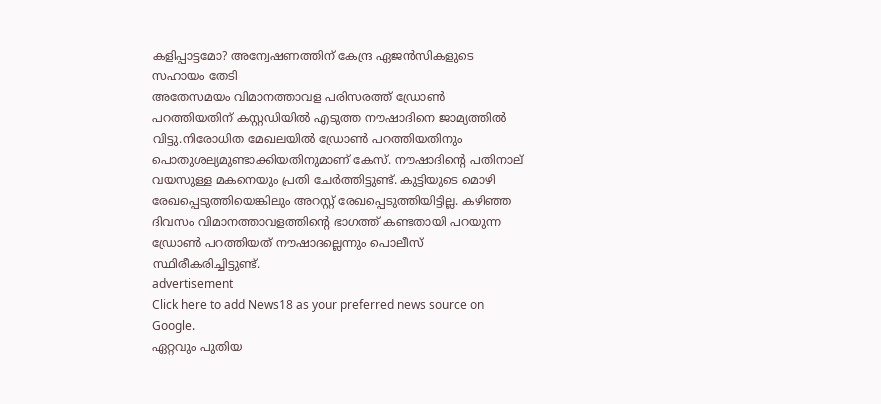കളിപ്പാട്ടമോ? അന്വേഷണത്തിന് കേന്ദ്ര ഏജൻസികളുടെ സഹായം തേടി
അതേസമയം വിമാനത്താവള പരിസരത്ത് ഡ്രോൺ പറത്തിയതിന് കസ്റ്റഡിയിൽ എടുത്ത നൗഷാദിനെ ജാമ്യത്തിൽ വിട്ടു.നിരോധിത മേഖലയില്‍ ഡ്രോണ്‍ പറത്തിയതിനും പൊതുശല്യമുണ്ടാക്കിയതിനുമാണ് കേസ്. നൗഷാദിന്റെ പതിനാല് വയസുള്ള മകനെയും പ്രതി ചേര്‍ത്തിട്ടുണ്ട്. കുട്ടിയുടെ മൊഴി രേഖപ്പെടുത്തിയെങ്കിലും അറസ്റ്റ് രേഖപ്പെടുത്തിയിട്ടില്ല. കഴിഞ്ഞ ദിവസം വിമാനത്താവളത്തിന്റെ ഭാഗത്ത് കണ്ടതായി പറയുന്ന ഡ്രോണ്‍ പറത്തിയത് നൗഷാദല്ലെന്നും പൊലീസ് സ്ഥിരീകരിച്ചിട്ടുണ്ട്.
advertisement
Click here to add News18 as your preferred news source on Google.
ഏറ്റവും പുതിയ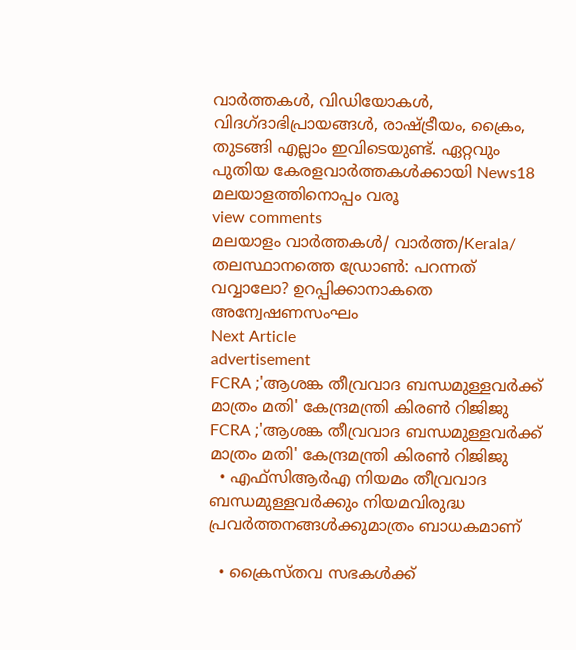വാർത്തകൾ, വിഡിയോകൾ, വിദഗ്ദാഭിപ്രായങ്ങൾ, രാഷ്ട്രീയം, ക്രൈം, തുടങ്ങി എല്ലാം ഇവിടെയുണ്ട്. ഏറ്റവും പുതിയ കേരളവാർത്തകൾക്കായി News18 മലയാളത്തിനൊപ്പം വരൂ
view comments
മലയാളം വാർത്തകൾ/ വാർത്ത/Kerala/
തലസ്ഥാനത്തെ ഡ്രോൺ: പറന്നത് വവ്വാലോ? ഉറപ്പിക്കാനാകതെ അന്വേഷണസംഘം
Next Article
advertisement
FCRA ;'ആശങ്ക തീവ്രവാദ ബന്ധമുള്ളവർക്ക് മാത്രം മതി' കേന്ദ്രമന്ത്രി കിരണ്‍ റിജിജു
FCRA ;'ആശങ്ക തീവ്രവാദ ബന്ധമുള്ളവർക്ക് മാത്രം മതി' കേന്ദ്രമന്ത്രി കിരണ്‍ റിജിജു
  • എഫ്‌സിആർഎ നിയമം തീവ്രവാദ ബന്ധമുള്ളവർക്കും നിയമവിരുദ്ധ പ്രവർത്തനങ്ങൾക്കുമാത്രം ബാധകമാണ്

  • ക്രൈസ്തവ സഭകൾക്ക്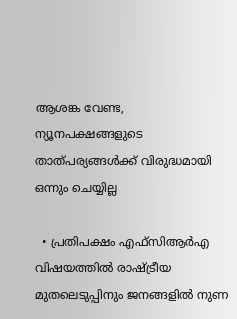ആശങ്ക വേണ്ട, ന്യൂനപക്ഷങ്ങളുടെ താത്പര്യങ്ങൾക്ക് വിരുദ്ധമായി ഒന്നും ചെയ്യില്ല

  • പ്രതിപക്ഷം എഫ്‌സിആർഎ വിഷയത്തിൽ രാഷ്ട്രീയ മുതലെടുപ്പിനും ജനങ്ങളിൽ നുണ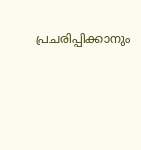പ്രചരിപ്പിക്കാനും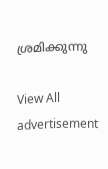ശ്രമിക്കുന്നു

View All
advertisement